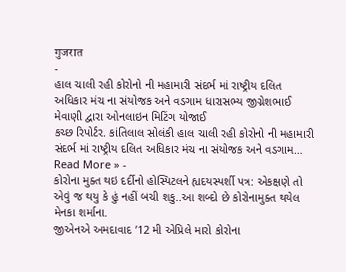गुजरात
-
હાલ ચાલી રહી કોરોનો ની મહામારી સંદર્ભ માં રાષ્ટ્રીય દલિત અધિકાર મંચ ના સંયોજક અને વડગામ ધારાસભ્ય જીગ્નેશભાઈ મેવાણી દ્વારા ઓનલાઇન મિટિંગ યોજાઈ
કચ્છ રિપોર્ટર. કાંતિલાલ સોલંકી હાલ ચાલી રહી કોરોનો ની મહામારી સંદર્ભ માં રાષ્ટ્રીય દલિત અધિકાર મંચ ના સંયોજક અને વડગામ…
Read More » -
કોરોના મુક્ત થઇ દર્દીનો હોસ્પિટલને હ્યદયસ્પર્શી પત્ર: એકક્ષણે તો એવું જ થયુ કે હું નહીં બચી શકુ..આ શબ્દો છે કોરોનામુક્ત થયેલ મેનકા શર્માના.
જીએનએ અમદાવાદ ’12 મી એપ્રિલે મારો કોરોના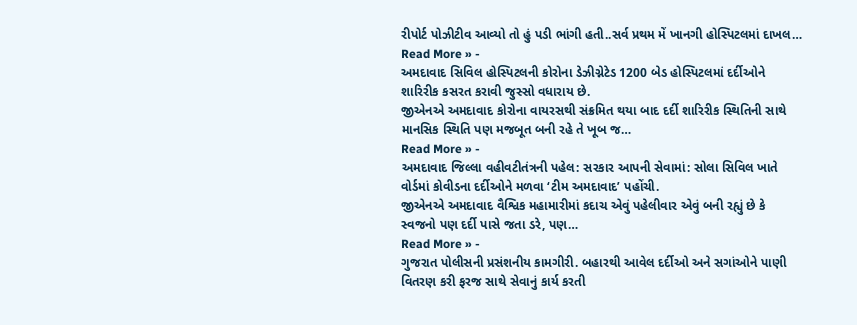રીપોર્ટ પોઝીટીવ આવ્યો તો હું પડી ભાંગી હતી..સર્વ પ્રથમ મેં ખાનગી હોસ્પિટલમાં દાખલ…
Read More » -
અમદાવાદ સિવિલ હોસ્પિટલની કોરોના ડેઝીગ્નેટેડ 1200 બેડ હોસ્પિટલમાં દર્દીઓને શારિરીક કસરત કરાવી જુસ્સો વધારાય છે.
જીએનએ અમદાવાદ કોરોના વાયરસથી સંક્રમિત થયા બાદ દર્દી શારિરીક સ્થિતિની સાથે માનસિક સ્થિતિ પણ મજબૂત બની રહે તે ખૂબ જ…
Read More » -
અમદાવાદ જિલ્લા વહીવટીતંત્રની પહેલ: સરકાર આપની સેવામાં: સોલા સિવિલ ખાતે વોર્ડમાં કોવીડના દર્દીઓને મળવા ‘ટીમ અમદાવાદ’ પહોંચી.
જીએનએ અમદાવાદ વૈશ્વિક મહામારીમાં કદાચ એવું પહેલીવાર એવું બની રહ્યું છે કે સ્વજનો પણ દર્દી પાસે જતા ડરે, પણ…
Read More » -
ગુજરાત પોલીસની પ્રસંશનીય કામગીરી. બહારથી આવેલ દર્દીઓ અને સગાંઓને પાણી વિતરણ કરી ફરજ સાથે સેવાનું કાર્ય કરતી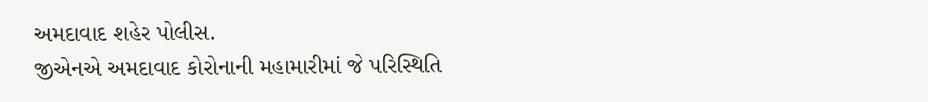અમદાવાદ શહેર પોલીસ.
જીએનએ અમદાવાદ કોરોનાની મહામારીમાં જે પરિસ્થિતિ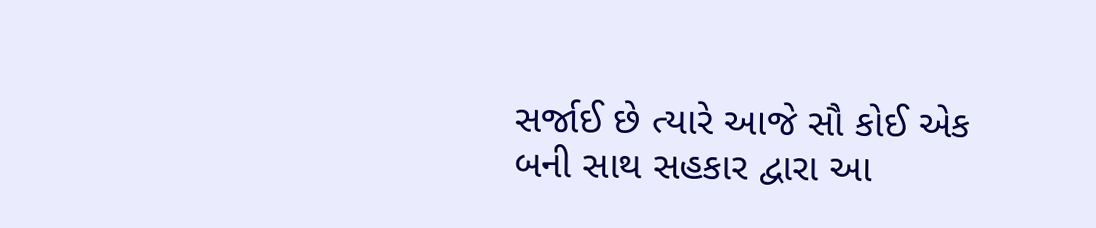સર્જાઈ છે ત્યારે આજે સૌ કોઈ એક બની સાથ સહકાર દ્વારા આ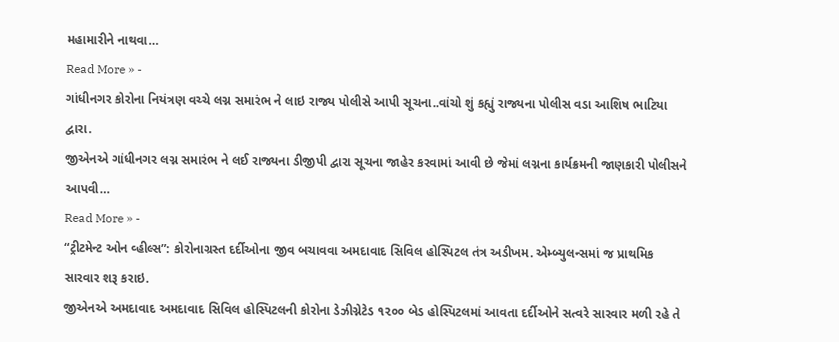મહામારીને નાથવા…
Read More » -
ગાંધીનગર કોરોના નિયંત્રણ વચ્ચે લગ્ન સમારંભ ને લાઇ રાજ્ય પોલીસે આપી સૂચના..વાંચો શું કહ્યું રાજ્યના પોલીસ વડા આશિષ ભાટિયા દ્વારા.
જીએનએ ગાંધીનગર લગ્ન સમારંભ ને લઈ રાજ્યના ડીજીપી દ્વારા સૂચના જાહેર કરવામાં આવી છે જેમાં લગ્નના કાર્યક્રમની જાણકારી પોલીસને આપવી…
Read More » -
“ટ્રીટમેન્ટ ઓન વ્હીલ્સ”: કોરોનાગ્રસ્ત દર્દીઓના જીવ બચાવવા અમદાવાદ સિવિલ હોસ્પિટલ તંત્ર અડીખમ. એમ્બ્યુલન્સમાં જ પ્રાથમિક સારવાર શરૂ કરાઇ.
જીએનએ અમદાવાદ અમદાવાદ સિવિલ હોસ્પિટલની કોરોના ડેઝીગ્નેટેડ ૧૨૦૦ બેડ હોસ્પિટલમાં આવતા દર્દીઓને સત્વરે સારવાર મળી રહે તે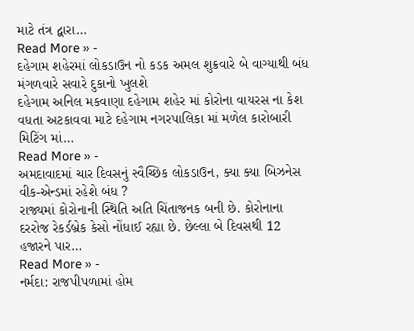માટે તંત્ર દ્વારા…
Read More » -
દહેગામ શહેરમાં લોકડાઉન નો કડક અમલ શુક્રવારે બે વાગ્યાથી બંધ મંગળવારે સવારે દુકાનો ખુલશે
દહેગામ અનિલ મકવાણા દહેગામ શહેર માં કોરોના વાયરસ ના કેશ વધતા અટકાવવા માટે દહેગામ નગરપાલિકા માં મળેલ કારોબારી મિટિંગ માં…
Read More » -
અમદાવાદમાં ચાર દિવસનું સ્વૈચ્છિક લોકડાઉન, ક્યા ક્યા બિઝનેસ વીક-એન્ડમાં રહેશે બંધ ?
રાજ્યમાં કોરોનાની સ્થિતિ અતિ ચિંતાજનક બની છે. કોરોનાના દરરોજ રેકર્ડબ્રેક કેસો નોંધાઈ રહ્યા છે. છેલ્લા બે દિવસથી 12 હજારને પાર…
Read More » -
નર્મદા: રાજપીપળામાં હોમ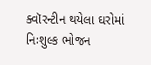ક્વૉરન્ટીન થયેલા ઘરોમાં નિઃશુલ્ક ભોજન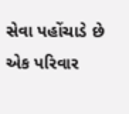સેવા પહોંચાડે છે એક પરિવાર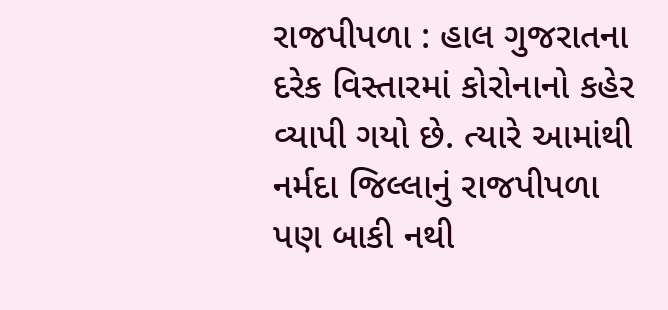રાજપીપળા : હાલ ગુજરાતના દરેક વિસ્તારમાં કોરોનાનો કહેર વ્યાપી ગયો છે. ત્યારે આમાંથી નર્મદા જિલ્લાનું રાજપીપળા પણ બાકી નથી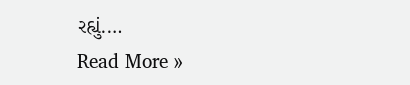રહ્યું.…
Read More »